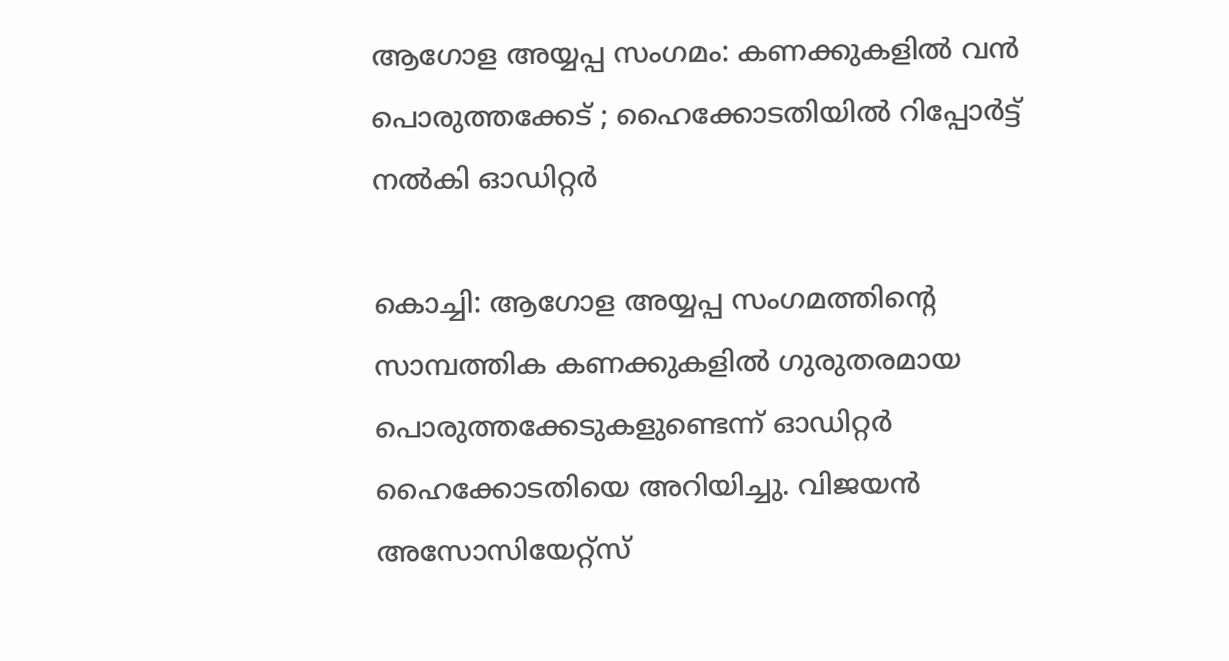ആഗോള അയ്യപ്പ സംഗമം: കണക്കുകളിൽ വൻ പൊരുത്തക്കേട് ; ഹൈക്കോടതിയിൽ റിപ്പോർട്ട് നൽകി ഓഡിറ്റർ

കൊച്ചി: ആഗോള അയ്യപ്പ സംഗമത്തിന്റെ സാമ്പത്തിക കണക്കുകളിൽ ഗുരുതരമായ പൊരുത്തക്കേടുകളുണ്ടെന്ന് ഓഡിറ്റർ ഹൈക്കോടതിയെ അറിയിച്ചു. വിജയൻ അസോസിയേറ്റ്സ്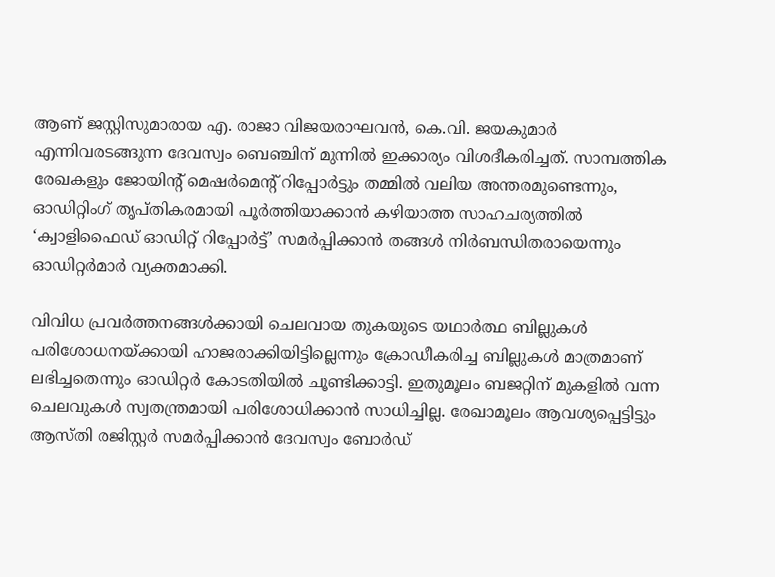ആണ് ജസ്റ്റിസുമാരായ എ. രാജാ വിജയരാഘവൻ, കെ.വി. ജയകുമാർ എന്നിവരടങ്ങുന്ന ദേവസ്വം ബെഞ്ചിന് മുന്നിൽ ഇക്കാര്യം വിശദീകരിച്ചത്. സാമ്പത്തിക രേഖകളും ജോയിന്റ് മെഷർമെന്റ് റിപ്പോർട്ടും തമ്മിൽ വലിയ അന്തരമുണ്ടെന്നും, ഓഡിറ്റിംഗ് തൃപ്തികരമായി പൂർത്തിയാക്കാൻ കഴിയാത്ത സാഹചര്യത്തിൽ ‘ക്വാളിഫൈഡ് ഓഡിറ്റ് റിപ്പോർട്ട്’ സമർപ്പിക്കാൻ തങ്ങൾ നിർബന്ധിതരായെന്നും ഓഡിറ്റർമാർ വ്യക്തമാക്കി.

വിവിധ പ്രവർത്തനങ്ങൾക്കായി ചെലവായ തുകയുടെ യഥാർത്ഥ ബില്ലുകൾ പരിശോധനയ്ക്കായി ഹാജരാക്കിയിട്ടില്ലെന്നും ക്രോഡീകരിച്ച ബില്ലുകൾ മാത്രമാണ് ലഭിച്ചതെന്നും ഓഡിറ്റർ കോടതിയിൽ ചൂണ്ടിക്കാട്ടി. ഇതുമൂലം ബജറ്റിന് മുകളിൽ വന്ന ചെലവുകൾ സ്വതന്ത്രമായി പരിശോധിക്കാൻ സാധിച്ചില്ല. രേഖാമൂലം ആവശ്യപ്പെട്ടിട്ടും ആസ്തി രജിസ്റ്റർ സമർപ്പിക്കാൻ ദേവസ്വം ബോർഡ്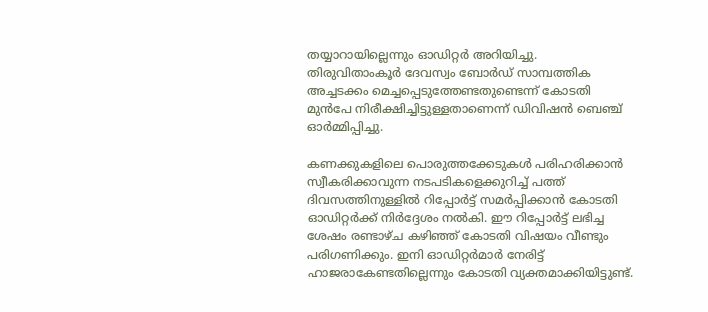തയ്യാറായില്ലെന്നും ഓഡിറ്റർ അറിയിച്ചു. തിരുവിതാംകൂർ ദേവസ്വം ബോർഡ് സാമ്പത്തിക അച്ചടക്കം മെച്ചപ്പെടുത്തേണ്ടതുണ്ടെന്ന് കോടതി മുൻപേ നിരീക്ഷിച്ചിട്ടുള്ളതാണെന്ന് ഡിവിഷൻ ബെഞ്ച് ഓർമ്മിപ്പിച്ചു.

കണക്കുകളിലെ പൊരുത്തക്കേടുകൾ പരിഹരിക്കാൻ സ്വീകരിക്കാവുന്ന നടപടികളെക്കുറിച്ച് പത്ത് ദിവസത്തിനുള്ളിൽ റിപ്പോർട്ട് സമർപ്പിക്കാൻ കോടതി ഓഡിറ്റർക്ക് നിർദ്ദേശം നൽകി. ഈ റിപ്പോർട്ട് ലഭിച്ച ശേഷം രണ്ടാഴ്ച കഴിഞ്ഞ് കോടതി വിഷയം വീണ്ടും പരിഗണിക്കും. ഇനി ഓഡിറ്റർമാർ നേരിട്ട് ഹാജരാകേണ്ടതില്ലെന്നും കോടതി വ്യക്തമാക്കിയിട്ടുണ്ട്.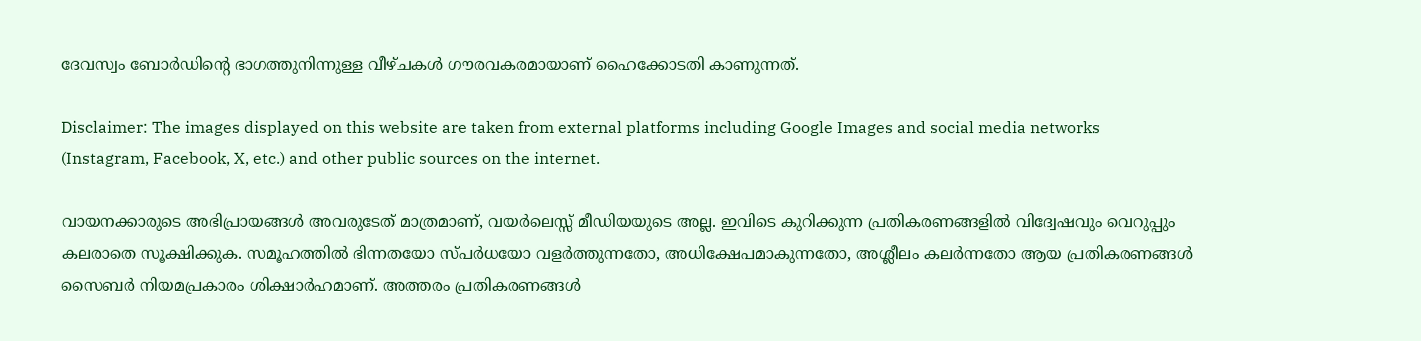ദേവസ്വം ബോർഡിന്റെ ഭാഗത്തുനിന്നുള്ള വീഴ്ചകൾ ഗൗരവകരമായാണ് ഹൈക്കോടതി കാണുന്നത്.

Disclaimer: The images displayed on this website are taken from external platforms including Google Images and social media networks (Instagram, Facebook, X, etc.) and other public sources on the internet.

വായനക്കാരുടെ അഭിപ്രായങ്ങള്‍ അവരുടേത് മാത്രമാണ്, വയർലെസ്സ് മീഡിയയുടെ അല്ല. ഇവിടെ കുറിക്കുന്ന പ്രതികരണങ്ങളിൽ വിദ്വേഷവും വെറുപ്പും കലരാതെ സൂക്ഷിക്കുക. സമൂഹത്തിൽ ഭിന്നതയോ സ്‌പർധയോ വളർത്തുന്നതോ, അധിക്ഷേപമാകുന്നതോ, അശ്ലീലം കലർന്നതോ ആയ പ്രതികരണങ്ങൾ സൈബർ നിയമപ്രകാരം ശിക്ഷാർഹമാണ്. അത്തരം പ്രതികരണങ്ങൾ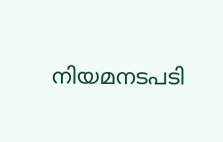നിയമനടപടി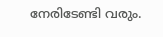നേരിടേണ്ടി വരും.